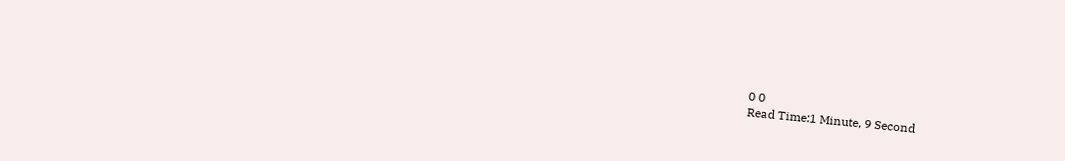0 0
Read Time:1 Minute, 9 Second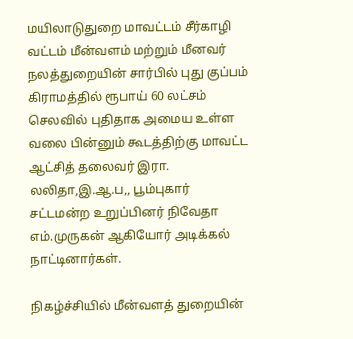மயிலாடுதுறை மாவட்டம் சீர்காழி வட்டம் மீன்வளம் மற்றும் மீனவர் நலத்துறையின் சார்பில் புது குப்பம் கிராமத்தில் ரூபாய் 60 லட்சம் செலவில் புதிதாக அமைய உள்ள வலை பின்னும் கூடத்திற்கு மாவட்ட ஆட்சித் தலைவர் இரா. லலிதா,இ.ஆ.ப,, பூம்புகார் சட்டமன்ற உறுப்பினர் நிவேதா எம்.முருகன் ஆகியோர் அடிக்கல் நாட்டினார்கள்.

நிகழ்ச்சியில் மீன்வளத் துறையின்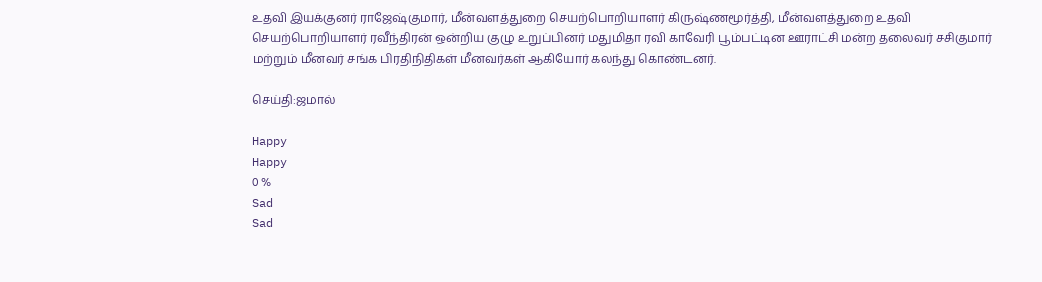உதவி இயக்குனர் ராஜேஷ்குமார், மீன்வளத்துறை செயற்பொறியாளர் கிருஷ்ணமூர்த்தி, மீன்வளத்துறை உதவி செயற்பொறியாளர் ரவீந்திரன் ஒன்றிய குழு உறுப்பினர் மதுமிதா ரவி காவேரி பூம்பட்டின ஊராட்சி மன்ற தலைவர் சசிகுமார் மற்றும் மீனவர் சங்க பிரதிநிதிகள் மீனவர்கள் ஆகியோர் கலந்து கொண்டனர்.

செய்தி:ஜமால்

Happy
Happy
0 %
Sad
Sad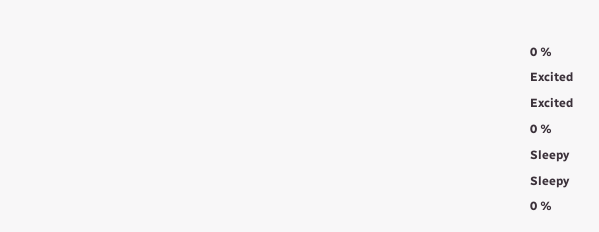0 %
Excited
Excited
0 %
Sleepy
Sleepy
0 %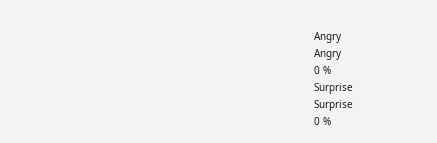Angry
Angry
0 %
Surprise
Surprise
0 %